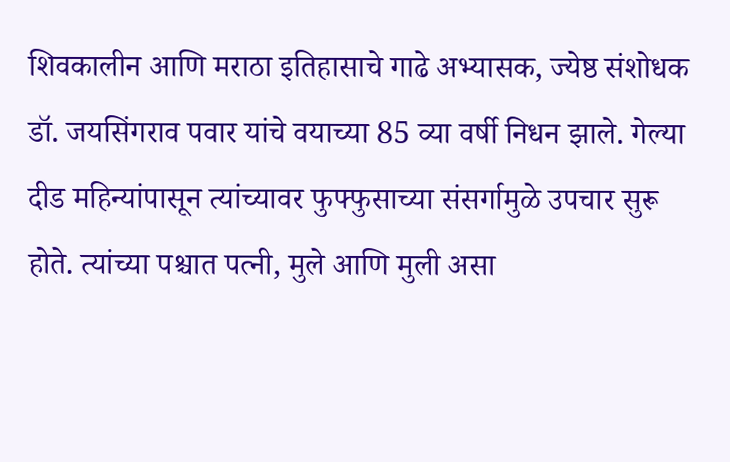शिवकालीन आणि मराठा इतिहासाचे गाढे अभ्यासक, ज्येष्ठ संशोधक डॉ. जयसिंगराव पवार यांचे वयाच्या 85 व्या वर्षी निधन झाले. गेल्या दीड महिन्यांपासून त्यांच्यावर फुफ्फुसाच्या संसर्गामुळे उपचार सुरू होते. त्यांच्या पश्चात पत्नी, मुले आणि मुली असा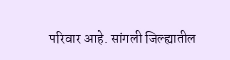परिवार आहे. सांगली जिल्ह्यातील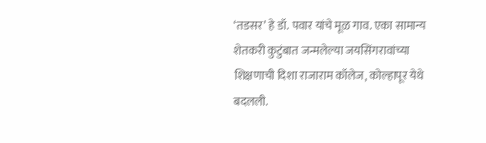‘तडसर’ हे डॉ. पवार यांचे मूळ गाव. एका सामान्य शेतकरी कुटुंबात जन्मलेल्या जयसिंगरावांच्या शिक्षणाची दिशा राजाराम कॉलेज, कोल्हापूर येथे बदलली.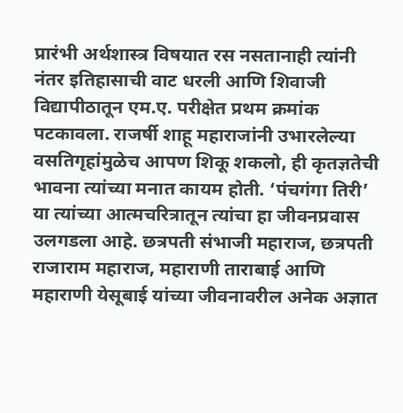प्रारंभी अर्थशास्त्र विषयात रस नसतानाही त्यांनी नंतर इतिहासाची वाट धरली आणि शिवाजी विद्यापीठातून एम.ए. परीक्षेत प्रथम क्रमांक पटकावला. राजर्षी शाहू महाराजांनी उभारलेल्या वसतिगृहांमुळेच आपण शिकू शकलो, ही कृतज्ञतेची भावना त्यांच्या मनात कायम होती. ‘पंचगंगा तिरी’ या त्यांच्या आत्मचरित्रातून त्यांचा हा जीवनप्रवास उलगडला आहे. छत्रपती संभाजी महाराज, छत्रपती राजाराम महाराज, महाराणी ताराबाई आणि महाराणी येसूबाई यांच्या जीवनावरील अनेक अज्ञात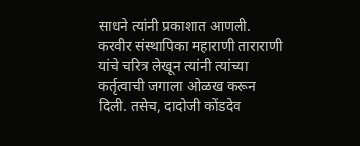साधने त्यांनी प्रकाशात आणली. करवीर संस्थापिका महाराणी ताराराणी यांचे चरित्र लेखून त्यांनी त्यांच्या कर्तृत्वाची जगाला ओळख करून दिली. तसेच, दादोजी कोंडदेव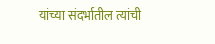यांच्या संदर्भातील त्यांची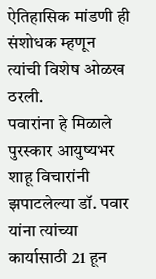ऐतिहासिक मांडणी ही संशोधक म्हणून त्यांची विशेष ओळख ठरली.
पवारांना हे मिळाले पुरस्कार आयुष्यभर शाहू विचारांनी झपाटलेल्या डॉ. पवार यांना त्यांच्या कार्यासाठी 21 हून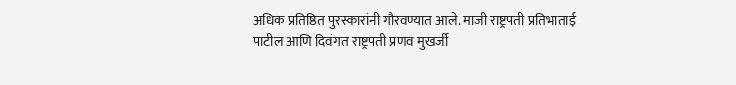अधिक प्रतिष्ठित पुरस्कारांनी गौरवण्यात आले. माजी राष्ट्रपती प्रतिभाताई पाटील आणि दिवंगत राष्ट्रपती प्रणव मुखर्जी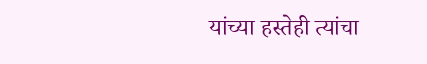यांच्या हस्तेही त्यांचा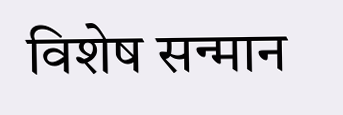विशेष सन्मान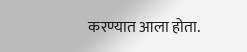करण्यात आला होता.